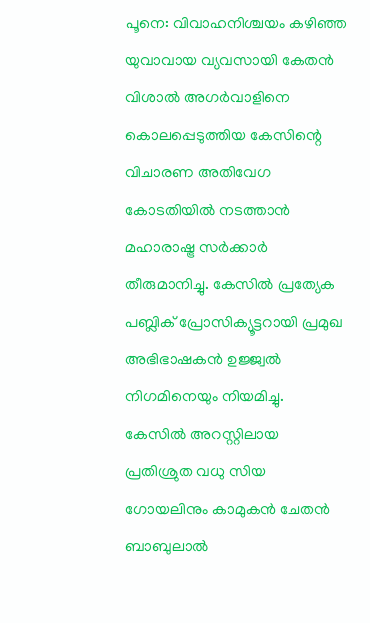പൂനെ: വിവാഹനിശ്ചയം കഴിഞ്ഞ യുവാവായ വ്യവസായി കേതൻ വിശാൽ അഗർവാളിനെ കൊലപ്പെടുത്തിയ കേസിന്റെ വിചാരണ അതിവേഗ കോടതിയിൽ നടത്താൻ മഹാരാഷ്ട്ര സർക്കാർ തീരുമാനിച്ചു. കേസിൽ പ്രത്യേക പബ്ലിക് പ്രോസിക്യൂട്ടറായി പ്രമുഖ അഭിഭാഷകൻ ഉജ്ജ്വൽ നിഗമിനെയും നിയമിച്ചു.
കേസിൽ അറസ്റ്റിലായ പ്രതിശ്രുത വധു സിയ ഗോയലിനും കാമുകൻ ചേതൻ ബാബുലാൽ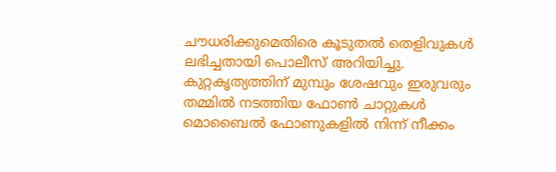ചൗധരിക്കുമെതിരെ കൂടുതൽ തെളിവുകൾ ലഭിച്ചതായി പൊലീസ് അറിയിച്ചു. കുറ്റകൃത്യത്തിന് മുമ്പും ശേഷവും ഇരുവരും തമ്മിൽ നടത്തിയ ഫോൺ ചാറ്റുകൾ മൊബൈൽ ഫോണുകളിൽ നിന്ന് നീക്കം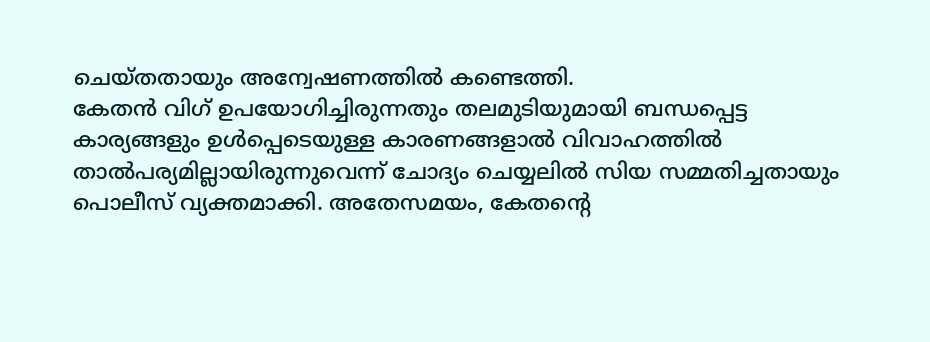ചെയ്തതായും അന്വേഷണത്തിൽ കണ്ടെത്തി.
കേതൻ വിഗ് ഉപയോഗിച്ചിരുന്നതും തലമുടിയുമായി ബന്ധപ്പെട്ട കാര്യങ്ങളും ഉൾപ്പെടെയുള്ള കാരണങ്ങളാൽ വിവാഹത്തിൽ താൽപര്യമില്ലായിരുന്നുവെന്ന് ചോദ്യം ചെയ്യലിൽ സിയ സമ്മതിച്ചതായും പൊലീസ് വ്യക്തമാക്കി. അതേസമയം, കേതന്റെ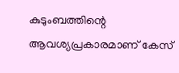കുടുംബത്തിന്റെ ആവശ്യപ്രകാരമാണ് കേസ്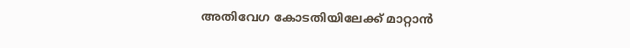അതിവേഗ കോടതിയിലേക്ക് മാറ്റാൻ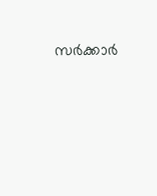സർക്കാർ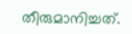തീരുമാനിച്ചത്.